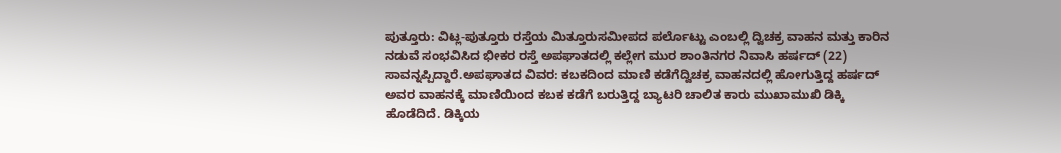ಪುತ್ತೂರು: ವಿಟ್ಲ-ಪುತ್ತೂರು ರಸ್ತೆಯ ಮಿತ್ತೂರುಸಮೀಪದ ಪರ್ಲೊಟ್ಟು ಎಂಬಲ್ಲಿ ದ್ವಿಚಕ್ರ ವಾಹನ ಮತ್ತು ಕಾರಿನ ನಡುವೆ ಸಂಭವಿಸಿದ ಭೀಕರ ರಸ್ತೆ ಅಪಘಾತದಲ್ಲಿ ಕಲ್ಲೇಗ ಮುರ ಶಾಂತಿನಗರ ನಿವಾಸಿ ಹರ್ಷದ್ (22) ಸಾವನ್ನಪ್ಪಿದ್ದಾರೆ.ಅಪಘಾತದ ವಿವರ: ಕಬಕದಿಂದ ಮಾಣಿ ಕಡೆಗೆದ್ವಿಚಕ್ರ ವಾಹನದಲ್ಲಿ ಹೋಗುತ್ತಿದ್ದ ಹರ್ಷದ್ ಅವರ ವಾಹನಕ್ಕೆ ಮಾಣಿಯಿಂದ ಕಬಕ ಕಡೆಗೆ ಬರುತ್ತಿದ್ದ ಬ್ಯಾಟರಿ ಚಾಲಿತ ಕಾರು ಮುಖಾಮುಖಿ ಡಿಕ್ಕಿ ಹೊಡೆದಿದೆ. ಡಿಕ್ಕಿಯ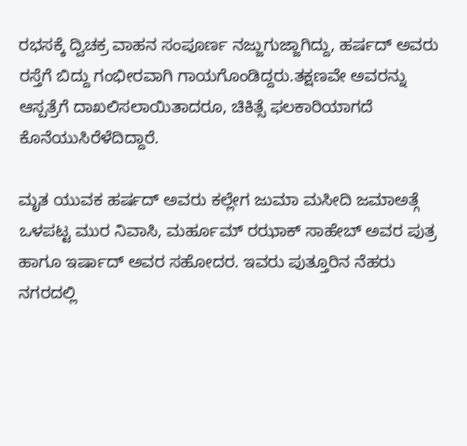ರಭಸಕ್ಕೆ ದ್ವಿಚಕ್ರ ವಾಹನ ಸಂಪೂರ್ಣ ನಜ್ಜುಗುಜ್ಜಾಗಿದ್ದು, ಹರ್ಷದ್ ಅವರು ರಸ್ತೆಗೆ ಬಿದ್ದು ಗಂಭೀರವಾಗಿ ಗಾಯಗೊಂಡಿದ್ದರು.ತಕ್ಷಣವೇ ಅವರನ್ನು ಆಸ್ಪತ್ರೆಗೆ ದಾಖಲಿಸಲಾಯಿತಾದರೂ, ಚಿಕಿತ್ಸೆ ಫಲಕಾರಿಯಾಗದೆ ಕೊನೆಯುಸಿರೆಳೆದಿದ್ದಾರೆ.

ಮೃತ ಯುವಕ ಹರ್ಷದ್ ಅವರು ಕಲ್ಲೇಗ ಜುಮಾ ಮಸೀದಿ ಜಮಾಅತ್ಗೆ ಒಳಪಟ್ಟ ಮುರ ನಿವಾಸಿ, ಮರ್ಹೂಮ್ ರಝಾಕ್ ಸಾಹೇಬ್ ಅವರ ಪುತ್ರ ಹಾಗೂ ಇರ್ಷಾದ್ ಅವರ ಸಹೋದರ. ಇವರು ಪುತ್ತೂರಿನ ನೆಹರು ನಗರದಲ್ಲಿ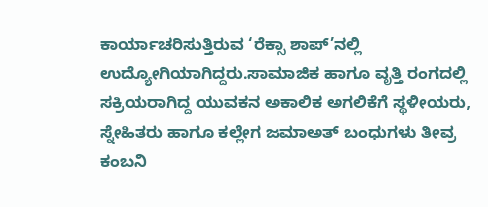ಕಾರ್ಯಾಚರಿಸುತ್ತಿರುವ ‘ರೆಕ್ಸಾ ಶಾಪ್’ನಲ್ಲಿ ಉದ್ಯೋಗಿಯಾಗಿದ್ದರು.ಸಾಮಾಜಿಕ ಹಾಗೂ ವೃತ್ತಿ ರಂಗದಲ್ಲಿ ಸಕ್ರಿಯರಾಗಿದ್ದ ಯುವಕನ ಅಕಾಲಿಕ ಅಗಲಿಕೆಗೆ ಸ್ಥಳೀಯರು, ಸ್ನೇಹಿತರು ಹಾಗೂ ಕಲ್ಲೇಗ ಜಮಾಅತ್ ಬಂಧುಗಳು ತೀವ್ರ ಕಂಬನಿ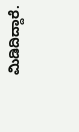ಮಿಡಿದಿದ್ದಾರೆ.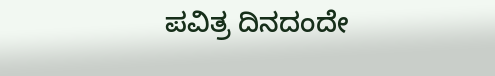ಪವಿತ್ರ ದಿನದಂದೇ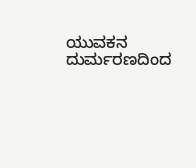ಯುವಕನ ದುರ್ಮರಣದಿಂದ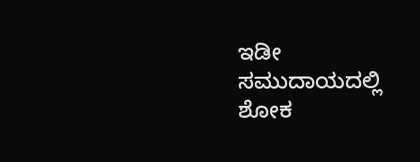ಇಡೀ ಸಮುದಾಯದಲ್ಲಿ ಶೋಕ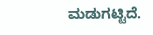ಮಡುಗಟ್ಟಿದೆ.